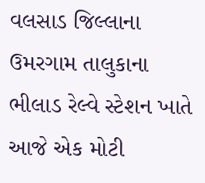વલસાડ જિલ્લાના ઉમરગામ તાલુકાના ભીલાડ રેલ્વે સ્ટેશન ખાતે આજે એક મોટી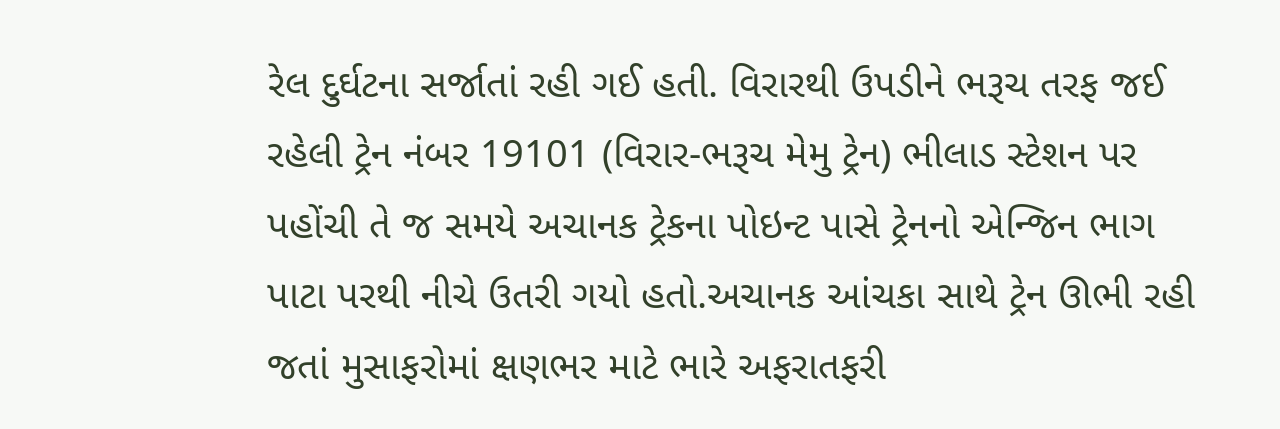રેલ દુર્ઘટના સર્જાતાં રહી ગઈ હતી. વિરારથી ઉપડીને ભરૂચ તરફ જઈ રહેલી ટ્રેન નંબર 19101 (વિરાર-ભરૂચ મેમુ ટ્રેન) ભીલાડ સ્ટેશન પર પહોંચી તે જ સમયે અચાનક ટ્રેકના પોઇન્ટ પાસે ટ્રેનનો એન્જિન ભાગ પાટા પરથી નીચે ઉતરી ગયો હતો.અચાનક આંચકા સાથે ટ્રેન ઊભી રહી જતાં મુસાફરોમાં ક્ષણભર માટે ભારે અફરાતફરી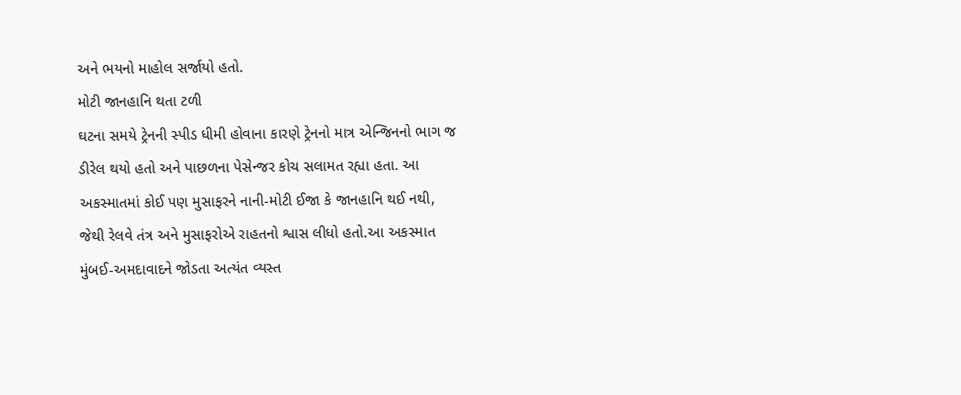અને ભયનો માહોલ સર્જાયો હતો.
મોટી જાનહાનિ થતા ટળી
ઘટના સમયે ટ્રેનની સ્પીડ ધીમી હોવાના કારણે ટ્રેનનો માત્ર એન્જિનનો ભાગ જ ડીરેલ થયો હતો અને પાછળના પેસેન્જર કોચ સલામત રહ્યા હતા. આ અકસ્માતમાં કોઈ પણ મુસાફરને નાની-મોટી ઈજા કે જાનહાનિ થઈ નથી, જેથી રેલવે તંત્ર અને મુસાફરોએ રાહતનો શ્વાસ લીધો હતો.આ અકસ્માત મુંબઈ-અમદાવાદને જોડતા અત્યંત વ્યસ્ત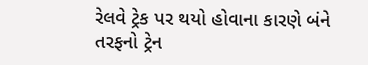રેલવે ટ્રેક પર થયો હોવાના કારણે બંને તરફનો ટ્રેન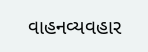વાહનવ્યવહાર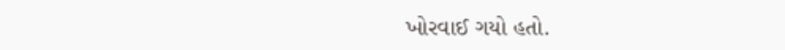ખોરવાઈ ગયો હતો.